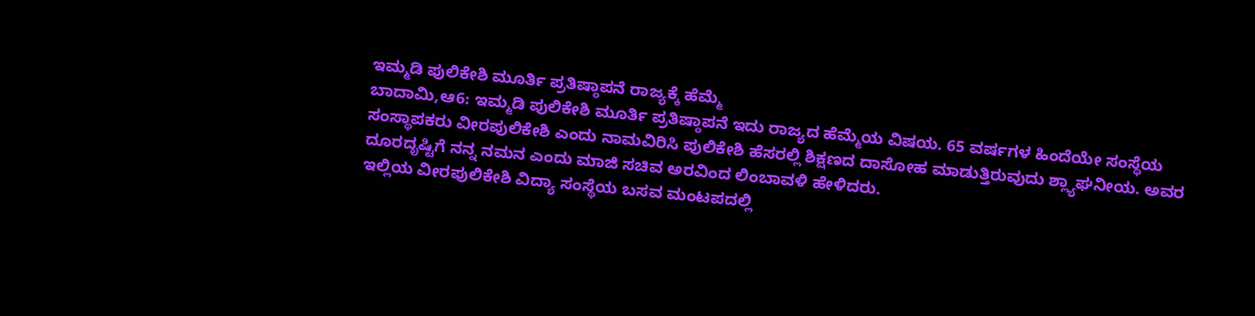ಇಮ್ಮಡಿ ಪುಲಿಕೇಶಿ ಮೂರ್ತಿ ಪ್ರತಿಷ್ಠಾಪನೆ ರಾಜ್ಯಕ್ಕೆ ಹೆಮ್ಮೆ
ಬಾದಾಮಿ,ಆ6: ಇಮ್ಮಡಿ ಪುಲಿಕೇಶಿ ಮೂರ್ತಿ ಪ್ರತಿಷ್ಠಾಪನೆ ಇದು ರಾಜ್ಯದ ಹೆಮ್ಮೆಯ ವಿಷಯ. 65 ವರ್ಷಗಳ ಹಿಂದೆಯೇ ಸಂಸ್ಥೆಯ ಸಂಸ್ಥಾಪಕರು ವೀರಪುಲಿಕೇಶಿ ಎಂದು ನಾಮವಿರಿಸಿ ಪುಲಿಕೇಶಿ ಹೆಸರಲ್ಲಿ ಶಿಕ್ಷಣದ ದಾಸೋಹ ಮಾಡುತ್ತಿರುವುದು ಶ್ಲ್ಯಾಘನೀಯ. ಅವರ ದೂರದೃಷ್ಟಿಗೆ ನನ್ನ ನಮನ ಎಂದು ಮಾಜಿ ಸಚಿವ ಅರವಿಂದ ಲಿಂಬಾವಳಿ ಹೇಳಿದರು.
ಇಲ್ಲಿಯ ವೀರಪುಲಿಕೇಶಿ ವಿದ್ಯಾ ಸಂಸ್ಥೆಯ ಬಸವ ಮಂಟಪದಲ್ಲಿ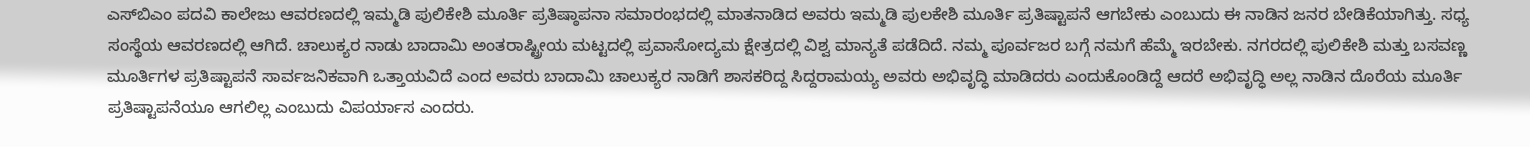ಎಸ್‍ಬಿಎಂ ಪದವಿ ಕಾಲೇಜು ಆವರಣದಲ್ಲಿ ಇಮ್ಮಡಿ ಪುಲಿಕೇಶಿ ಮೂರ್ತಿ ಪ್ರತಿಷ್ಠಾಪನಾ ಸಮಾರಂಭದಲ್ಲಿ ಮಾತನಾಡಿದ ಅವರು ಇಮ್ಮಡಿ ಪುಲಕೇಶಿ ಮೂರ್ತಿ ಪ್ರತಿಷ್ಟಾಪನೆ ಆಗಬೇಕು ಎಂಬುದು ಈ ನಾಡಿನ ಜನರ ಬೇಡಿಕೆಯಾಗಿತ್ತು. ಸಧ್ಯ ಸಂಸ್ಥೆಯ ಆವರಣದಲ್ಲಿ ಆಗಿದೆ. ಚಾಲುಕ್ಯರ ನಾಡು ಬಾದಾಮಿ ಅಂತರಾಷ್ಟ್ರೀಯ ಮಟ್ಟದಲ್ಲಿ ಪ್ರವಾಸೋದ್ಯಮ ಕ್ಷೇತ್ರದಲ್ಲಿ ವಿಶ್ವ ಮಾನ್ಯತೆ ಪಡೆದಿದೆ. ನಮ್ಮ ಪೂರ್ವಜರ ಬಗ್ಗೆ ನಮಗೆ ಹೆಮ್ಮೆ ಇರಬೇಕು. ನಗರದಲ್ಲಿ ಪುಲಿಕೇಶಿ ಮತ್ತು ಬಸವಣ್ಣ ಮೂರ್ತಿಗಳ ಪ್ರತಿಷ್ಟಾಪನೆ ಸಾರ್ವಜನಿಕವಾಗಿ ಒತ್ತಾಯವಿದೆ ಎಂದ ಅವರು ಬಾದಾಮಿ ಚಾಲುಕ್ಯರ ನಾಡಿಗೆ ಶಾಸಕರಿದ್ದ ಸಿದ್ದರಾಮಯ್ಯ ಅವರು ಅಭಿವೃದ್ಧಿ ಮಾಡಿದರು ಎಂದುಕೊಂಡಿದ್ದೆ ಆದರೆ ಅಭಿವೃದ್ಧಿ ಅಲ್ಲ ನಾಡಿನ ದೊರೆಯ ಮೂರ್ತಿ ಪ್ರತಿಷ್ಟಾಪನೆಯೂ ಆಗಲಿಲ್ಲ ಎಂಬುದು ವಿಪರ್ಯಾಸ ಎಂದರು.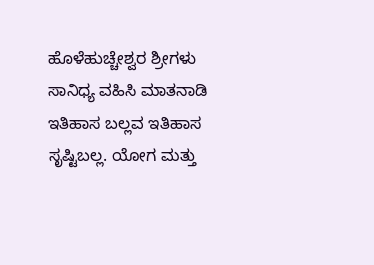ಹೊಳೆಹುಚ್ಚೇಶ್ವರ ಶ್ರೀಗಳು ಸಾನಿಧ್ಯ ವಹಿಸಿ ಮಾತನಾಡಿ ಇತಿಹಾಸ ಬಲ್ಲವ ಇತಿಹಾಸ ಸೃಷ್ಟಿಬಲ್ಲ. ಯೋಗ ಮತ್ತು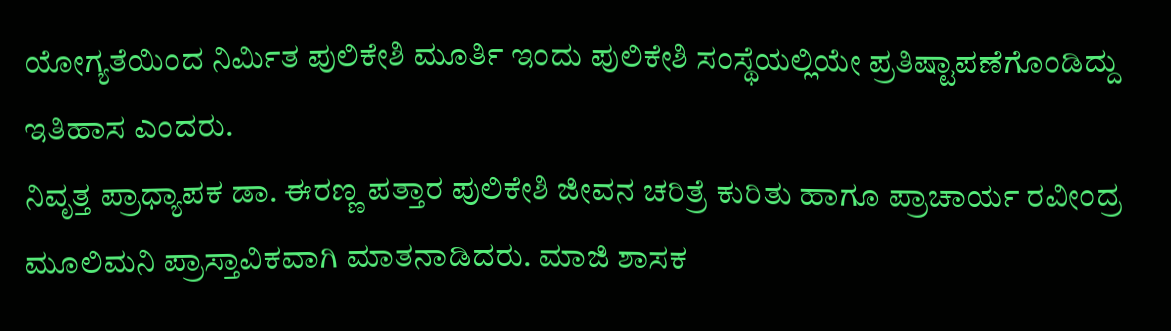ಯೋಗ್ಯತೆಯಿಂದ ನಿರ್ಮಿತ ಪುಲಿಕೇಶಿ ಮೂರ್ತಿ ಇಂದು ಪುಲಿಕೇಶಿ ಸಂಸ್ಥೆಯಲ್ಲಿಯೇ ಪ್ರತಿಷ್ಟಾಪಣೆಗೊಂಡಿದ್ದು ಇತಿಹಾಸ ಎಂದರು.
ನಿವೃತ್ತ ಪ್ರಾಧ್ಯಾಪಕ ಡಾ. ಈರಣ್ಣ ಪತ್ತಾರ ಪುಲಿಕೇಶಿ ಜೀವನ ಚರಿತ್ರೆ ಕುರಿತು ಹಾಗೂ ಪ್ರಾಚಾರ್ಯ ರವೀಂದ್ರ ಮೂಲಿಮನಿ ಪ್ರಾಸ್ತಾವಿಕವಾಗಿ ಮಾತನಾಡಿದರು. ಮಾಜಿ ಶಾಸಕ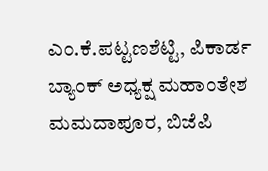ಎಂ.ಕೆ.ಪಟ್ಟಣಶೆಟ್ಟಿ, ಪಿಕಾರ್ಡ ಬ್ಯಾಂಕ್ ಅಧ್ಯಕ್ಷ ಮಹಾಂತೇಶ ಮಮದಾಪೂರ, ಬಿಜೆಪಿ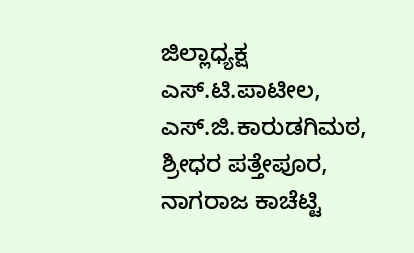ಜಿಲ್ಲಾಧ್ಯಕ್ಷ ಎಸ್.ಟಿ.ಪಾಟೀಲ, ಎಸ್.ಜಿ.ಕಾರುಡಗಿಮಠ, ಶ್ರೀಧರ ಪತ್ತೇಪೂರ, ನಾಗರಾಜ ಕಾಚೆಟ್ಟಿ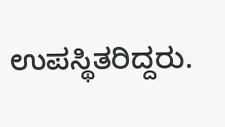ಉಪಸ್ಥಿತರಿದ್ದರು.